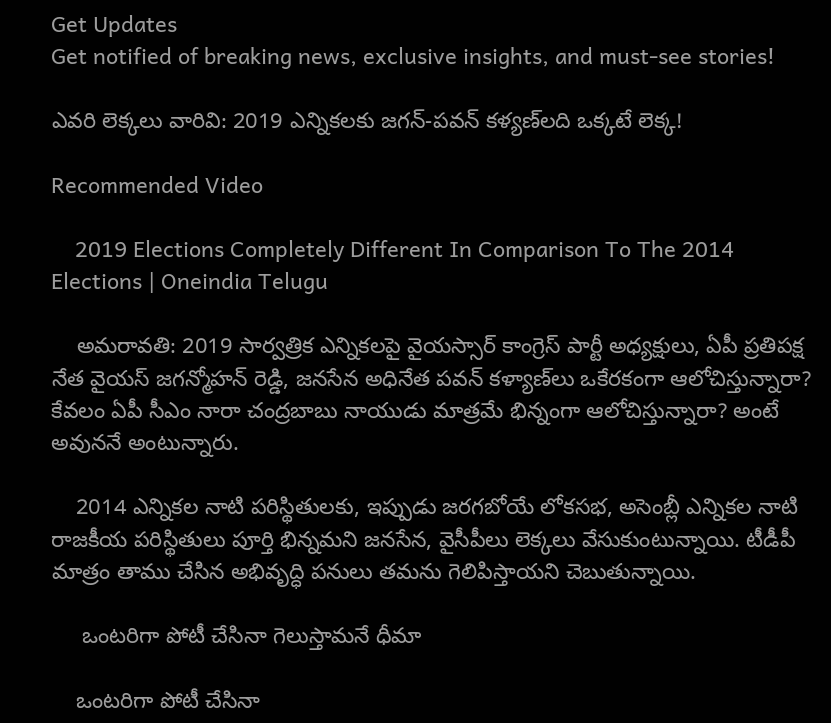Get Updates
Get notified of breaking news, exclusive insights, and must-see stories!

ఎవరి లెక్కలు వారివి: 2019 ఎన్నికలకు జగన్-పవన్ కళ్యణ్‌లది ఒక్కటే లెక్క!

Recommended Video

    2019 Elections Completely Different In Comparison To The 2014 Elections | Oneindia Telugu

    అమరావతి: 2019 సార్వత్రిక ఎన్నికలపై వైయస్సార్ కాంగ్రెస్ పార్టీ అధ్యక్షులు, ఏపీ ప్రతిపక్ష నేత వైయస్ జగన్మోహన్ రెడ్డి, జనసేన అధినేత పవన్ కళ్యాణ్‌లు ఒకేరకంగా ఆలోచిస్తున్నారా? కేవలం ఏపీ సీఎం నారా చంద్రబాబు నాయుడు మాత్రమే భిన్నంగా ఆలోచిస్తున్నారా? అంటే అవుననే అంటున్నారు.

    2014 ఎన్నికల నాటి పరిస్థితులకు, ఇప్పుడు జరగబోయే లోకసభ, అసెంబ్లీ ఎన్నికల నాటి రాజకీయ పరిస్థితులు పూర్తి భిన్నమని జనసేన, వైసీపీలు లెక్కలు వేసుకుంటున్నాయి. టీడీపీ మాత్రం తాము చేసిన అభివృద్ధి పనులు తమను గెలిపిస్తాయని చెబుతున్నాయి.

     ఒంటరిగా పోటీ చేసినా గెలుస్తామనే ధీమా

    ఒంటరిగా పోటీ చేసినా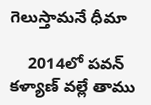గెలుస్తామనే ధీమా

    2014లో పవన్ కళ్యాణ్ వల్లే తాము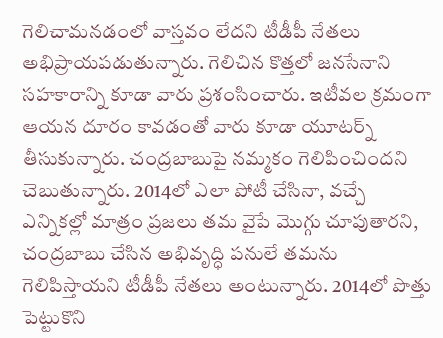గెలిచామనడంలో వాస్తవం లేదని టీడీపీ నేతలు అభిప్రాయపడుతున్నారు. గెలిచిన కొత్తలో జనసేనాని సహకారాన్ని కూడా వారు ప్రశంసించారు. ఇటీవల క్రమంగా ఆయన దూరం కావడంతో వారు కూడా యూటర్న్ తీసుకున్నారు. చంద్రబాబుపై నమ్మకం గెలిపించిందని చెబుతున్నారు. 2014లో ఎలా పోటీ చేసినా, వచ్చే ఎన్నికల్లో మాత్రం ప్రజలు తమ వైపే మొగ్గు చూపుతారని, చంద్రబాబు చేసిన అభివృద్ధి పనులే తమను గెలిపిస్తాయని టీడీపీ నేతలు అంటున్నారు. 2014లో పొత్తు పెట్టుకొని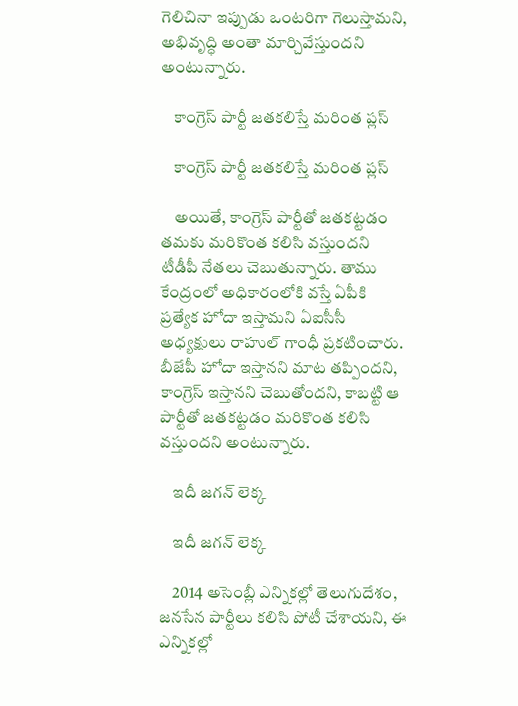గెలిచినా ఇప్పుడు ఒంటరిగా గెలుస్తామని, అభివృద్ధి అంతా మార్చివేస్తుందని అంటున్నారు.

    కాంగ్రెస్ పార్టీ జతకలిస్తే మరింత ప్లస్

    కాంగ్రెస్ పార్టీ జతకలిస్తే మరింత ప్లస్

    అయితే, కాంగ్రెస్ పార్టీతో జతకట్టడం తమకు మరికొంత కలిసి వస్తుందని టీడీపీ నేతలు చెబుతున్నారు. తాము కేంద్రంలో అధికారంలోకి వస్తే ఏపీకి ప్రత్యేక హోదా ఇస్తామని ఏఐసీసీ అధ్యక్షులు రాహుల్ గాంధీ ప్రకటించారు. బీజేపీ హోదా ఇస్తానని మాట తప్పిందని, కాంగ్రెస్ ఇస్తానని చెబుతోందని, కాబట్టి ఆ పార్టీతో జతకట్టడం మరికొంత కలిసి వస్తుందని అంటున్నారు.

    ఇదీ జగన్ లెక్క

    ఇదీ జగన్ లెక్క

    2014 అసెంబ్లీ ఎన్నికల్లో తెలుగుదేశం, జనసేన పార్టీలు కలిసి పోటీ చేశాయని, ఈ ఎన్నికల్లో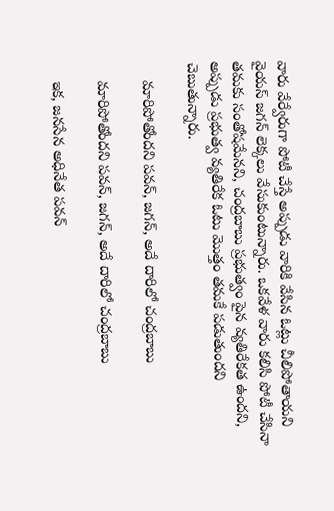వారు వేర్వేరుగా పోటీ చేస్తే అప్పుడు వారికి వేసిన ఓట్లు చీలిపోతాయని వైయస్ జగన్ లెక్కలు వేసుకుంటున్నారు. ఒకవేళ వారు కలిసి పోటీ చేసినా తమకు సంతోషమేనని, చంద్రబాబు ప్రభుత్వం పైన వ్యతిరేకత ఉందని, అప్పుడు ప్రభుత్వ వ్యతిరేక ఓటు మొత్తం తమకే పడుతుందని చెబుతున్నారు.

    మారిపోతోందని పవన్, జగన్, అదే దారిలో చంద్రబాబు

    మారిపోతోందని పవన్, జగన్, అదే దారిలో చంద్రబాబు

    ఇక, జనసేన అధినేత పవన్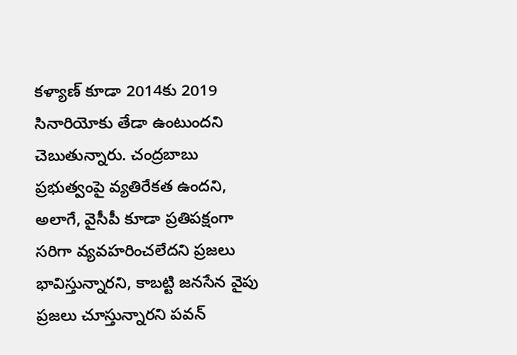కళ్యాణ్ కూడా 2014కు 2019 సినారియోకు తేడా ఉంటుందని చెబుతున్నారు. చంద్రబాబు ప్రభుత్వంపై వ్యతిరేకత ఉందని, అలాగే, వైసీపీ కూడా ప్రతిపక్షంగా సరిగా వ్యవహరించలేదని ప్రజలు భావిస్తున్నారని, కాబట్టి జనసేన వైపు ప్రజలు చూస్తున్నారని పవన్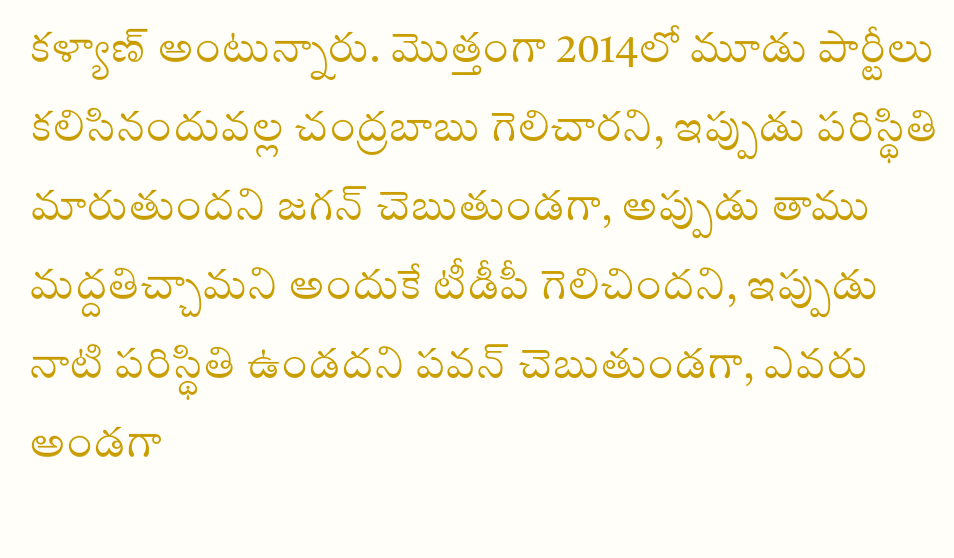కళ్యాణ్ అంటున్నారు. మొత్తంగా 2014లో మూడు పార్టీలు కలిసినందువల్ల చంద్రబాబు గెలిచారని, ఇప్పుడు పరిస్థితి మారుతుందని జగన్ చెబుతుండగా, అప్పుడు తాము మద్దతిచ్చామని అందుకే టీడీపీ గెలిచిందని, ఇప్పుడు నాటి పరిస్థితి ఉండదని పవన్ చెబుతుండగా, ఎవరు అండగా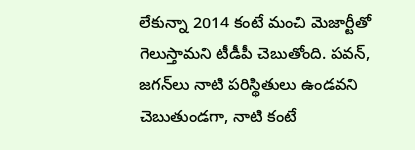లేకున్నా 2014 కంటే మంచి మెజార్టీతో గెలుస్తామని టీడీపీ చెబుతోంది. పవన్, జగన్‌లు నాటి పరిస్థితులు ఉండవని చెబుతుండగా, నాటి కంటే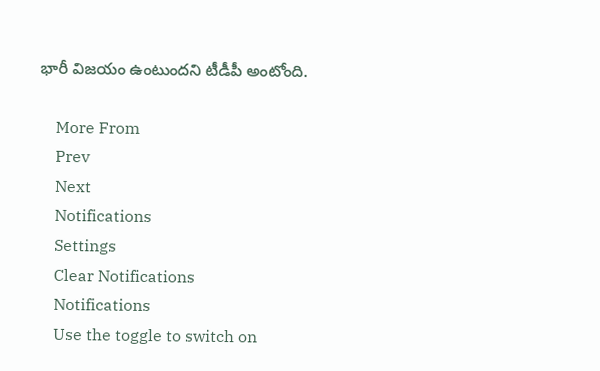భారీ విజయం ఉంటుందని టీడీపీ అంటోంది.

    More From
    Prev
    Next
    Notifications
    Settings
    Clear Notifications
    Notifications
    Use the toggle to switch on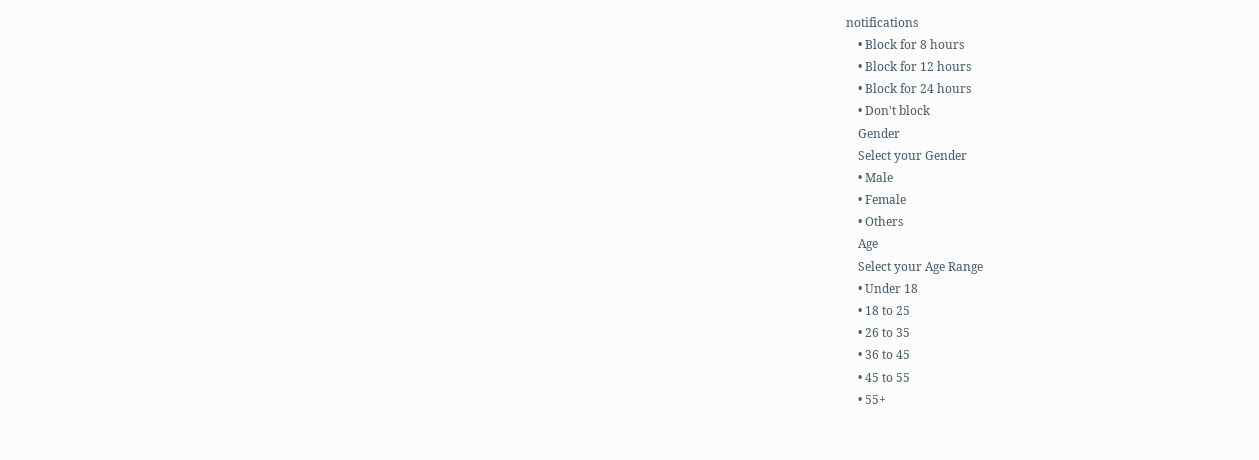notifications
    • Block for 8 hours
    • Block for 12 hours
    • Block for 24 hours
    • Don't block
    Gender
    Select your Gender
    • Male
    • Female
    • Others
    Age
    Select your Age Range
    • Under 18
    • 18 to 25
    • 26 to 35
    • 36 to 45
    • 45 to 55
    • 55+